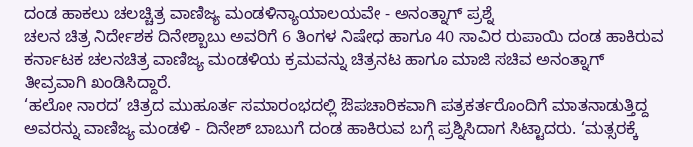ದಂಡ ಹಾಕಲು ಚಲಚ್ಚಿತ್ರ ವಾಣಿಜ್ಯ ಮಂಡಳಿನ್ಯಾಯಾಲಯವೇ - ಅನಂತ್ನಾಗ್ ಪ್ರಶ್ನೆ
ಚಲನ ಚಿತ್ರ ನಿರ್ದೇಶಕ ದಿನೇಶ್ಬಾಬು ಅವರಿಗೆ 6 ತಿಂಗಳ ನಿಷೇಧ ಹಾಗೂ 40 ಸಾವಿರ ರುಪಾಯಿ ದಂಡ ಹಾಕಿರುವ ಕರ್ನಾಟಕ ಚಲನಚಿತ್ರ ವಾಣಿಜ್ಯ ಮಂಡಳಿಯ ಕ್ರಮವನ್ನು ಚಿತ್ರನಟ ಹಾಗೂ ಮಾಜಿ ಸಚಿವ ಅನಂತ್ನಾಗ್ ತೀವ್ರವಾಗಿ ಖಂಡಿಸಿದ್ದಾರೆ.
‘ಹಲೋ ನಾರದ’ ಚಿತ್ರದ ಮುಹೂರ್ತ ಸಮಾರಂಭದಲ್ಲಿ ಔಪಚಾರಿಕವಾಗಿ ಪತ್ರಕರ್ತರೊಂದಿಗೆ ಮಾತನಾಡುತ್ತಿದ್ದ ಅವರನ್ನು ವಾಣಿಜ್ಯ ಮಂಡಳಿ - ದಿನೇಶ್ ಬಾಬುಗೆ ದಂಡ ಹಾಕಿರುವ ಬಗ್ಗೆ ಪ್ರಶ್ನಿಸಿದಾಗ ಸಿಟ್ಟಾದರು. ‘ಮತ್ಸರಕ್ಕೆ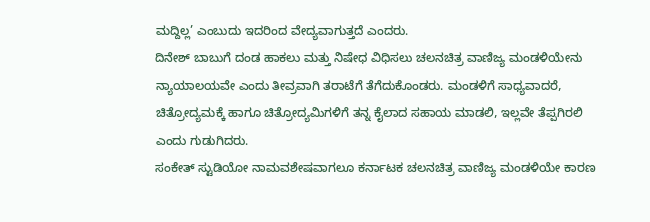ಮದ್ದಿಲ್ಲ’ ಎಂಬುದು ಇದರಿಂದ ವೇದ್ಯವಾಗುತ್ತದೆ ಎಂದರು.
ದಿನೇಶ್ ಬಾಬುಗೆ ದಂಡ ಹಾಕಲು ಮತ್ತು ನಿಷೇಧ ವಿಧಿಸಲು ಚಲನಚಿತ್ರ ವಾಣಿಜ್ಯ ಮಂಡಳಿಯೇನು ನ್ಯಾಯಾಲಯವೇ ಎಂದು ತೀವ್ರವಾಗಿ ತರಾಟೆಗೆ ತೆಗೆದುಕೊಂಡರು. ಮಂಡಳಿಗೆ ಸಾಧ್ಯವಾದರೆ, ಚಿತ್ರೋದ್ಯಮಕ್ಕೆ ಹಾಗೂ ಚಿತ್ರೋದ್ಯಮಿಗಳಿಗೆ ತನ್ನ ಕೈಲಾದ ಸಹಾಯ ಮಾಡಲಿ, ಇಲ್ಲವೇ ತೆಪ್ಪಗಿರಲಿ ಎಂದು ಗುಡುಗಿದರು.
ಸಂಕೇತ್ ಸ್ಟುಡಿಯೋ ನಾಮವಶೇಷವಾಗಲೂ ಕರ್ನಾಟಕ ಚಲನಚಿತ್ರ ವಾಣಿಜ್ಯ ಮಂಡಳಿಯೇ ಕಾರಣ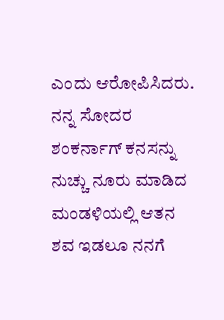ಎಂದು ಆರೋಪಿಸಿದರು. ನನ್ನ ಸೋದರ ಶಂಕರ್ನಾಗ್ ಕನಸನ್ನು ನುಚ್ಚು ನೂರು ಮಾಡಿದ ಮಂಡಳಿಯಲ್ಲಿ ಆತನ ಶವ ಇಡಲೂ ನನಗೆ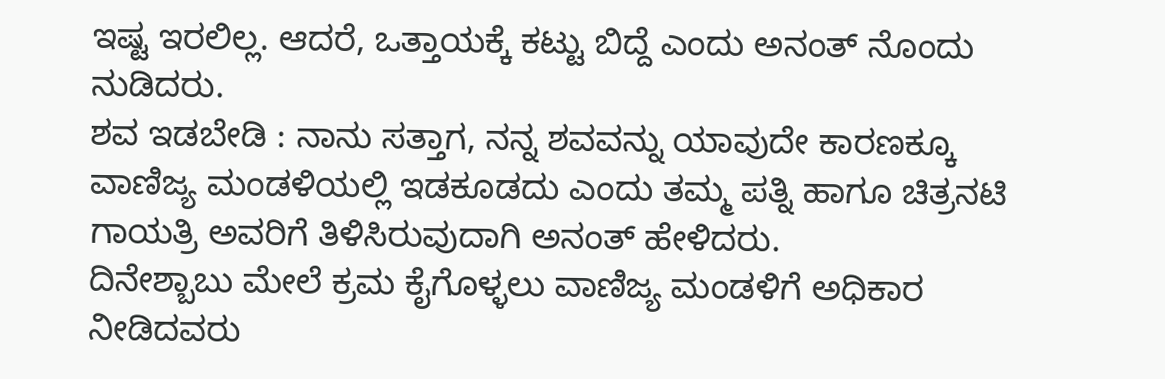ಇಷ್ಟ ಇರಲಿಲ್ಲ. ಆದರೆ, ಒತ್ತಾಯಕ್ಕೆ ಕಟ್ಟು ಬಿದ್ದೆ ಎಂದು ಅನಂತ್ ನೊಂದು ನುಡಿದರು.
ಶವ ಇಡಬೇಡಿ : ನಾನು ಸತ್ತಾಗ, ನನ್ನ ಶವವನ್ನು ಯಾವುದೇ ಕಾರಣಕ್ಕೂ ವಾಣಿಜ್ಯ ಮಂಡಳಿಯಲ್ಲಿ ಇಡಕೂಡದು ಎಂದು ತಮ್ಮ ಪತ್ನಿ ಹಾಗೂ ಚಿತ್ರನಟಿ ಗಾಯತ್ರಿ ಅವರಿಗೆ ತಿಳಿಸಿರುವುದಾಗಿ ಅನಂತ್ ಹೇಳಿದರು.
ದಿನೇಶ್ಬಾಬು ಮೇಲೆ ಕ್ರಮ ಕೈಗೊಳ್ಳಲು ವಾಣಿಜ್ಯ ಮಂಡಳಿಗೆ ಅಧಿಕಾರ ನೀಡಿದವರು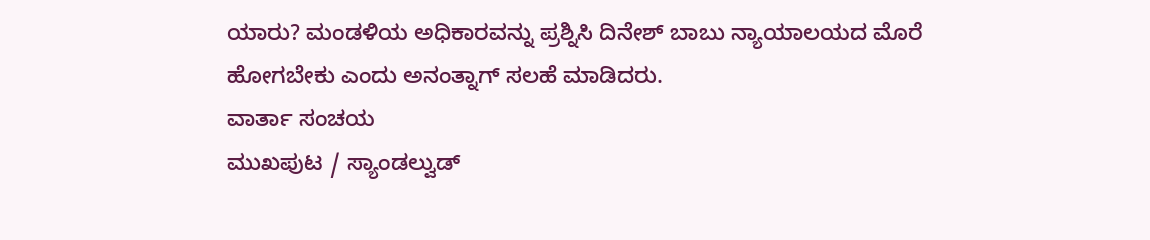ಯಾರು? ಮಂಡಳಿಯ ಅಧಿಕಾರವನ್ನು ಪ್ರಶ್ನಿಸಿ ದಿನೇಶ್ ಬಾಬು ನ್ಯಾಯಾಲಯದ ಮೊರೆ ಹೋಗಬೇಕು ಎಂದು ಅನಂತ್ನಾಗ್ ಸಲಹೆ ಮಾಡಿದರು.
ವಾರ್ತಾ ಸಂಚಯ
ಮುಖಪುಟ / ಸ್ಯಾಂಡಲ್ವುಡ್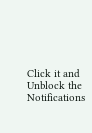Click it and Unblock the Notifications